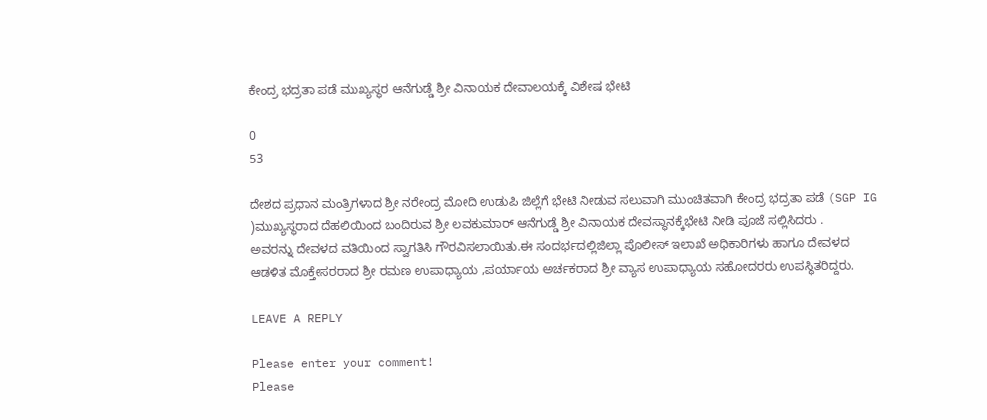ಕೇಂದ್ರ ಭದ್ರತಾ ಪಡೆ ಮುಖ್ಯಸ್ಥರ ಆನೆಗುಡ್ಡೆ ಶ್ರೀ ವಿನಾಯಕ ದೇವಾಲಯಕ್ಕೆ ವಿಶೇಷ ಭೇಟಿ

0
53

ದೇಶದ ಪ್ರಧಾನ ಮಂತ್ರಿಗಳಾದ ಶ್ರೀ ನರೇಂದ್ರ ಮೋದಿ ಉಡುಪಿ ಜಿಲ್ಲೆಗೆ ಭೇಟಿ ನೀಡುವ ಸಲುವಾಗಿ ಮುಂಚಿತವಾಗಿ ಕೇಂದ್ರ ಭದ್ರತಾ ಪಡೆ (SGP IG )ಮುಖ್ಯಸ್ಥರಾದ ದೆಹಲಿಯಿಂದ ಬಂದಿರುವ ಶ್ರೀ ಲವಕುಮಾರ್ ಆನೆಗುಡ್ಡೆ ಶ್ರೀ ವಿನಾಯಕ ದೇವಸ್ಥಾನಕ್ಕೆಭೇಟಿ ನೀಡಿ ಪೂಜೆ ಸಲ್ಲಿಸಿದರು .
ಅವರನ್ನು ದೇವಳದ ವತಿಯಿಂದ ಸ್ವಾಗತಿಸಿ ಗೌರವಿಸಲಾಯಿತು.ಈ ಸಂದರ್ಭದಲ್ಲಿಜಿಲ್ಲಾ ಪೊಲೀಸ್ ಇಲಾಖೆ ಅಧಿಕಾರಿಗಳು ಹಾಗೂ ದೇವಳದ ಆಡಳಿತ ಮೊಕ್ತೇಸರರಾದ ಶ್ರೀ ರಮಣ ಉಪಾಧ್ಯಾಯ ,ಪರ್ಯಾಯ ಅರ್ಚಕರಾದ ಶ್ರೀ ವ್ಯಾಸ ಉಪಾಧ್ಯಾಯ ಸಹೋದರರು ಉಪಸ್ಥಿತರಿದ್ದರು.

LEAVE A REPLY

Please enter your comment!
Please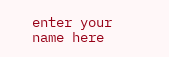enter your name here